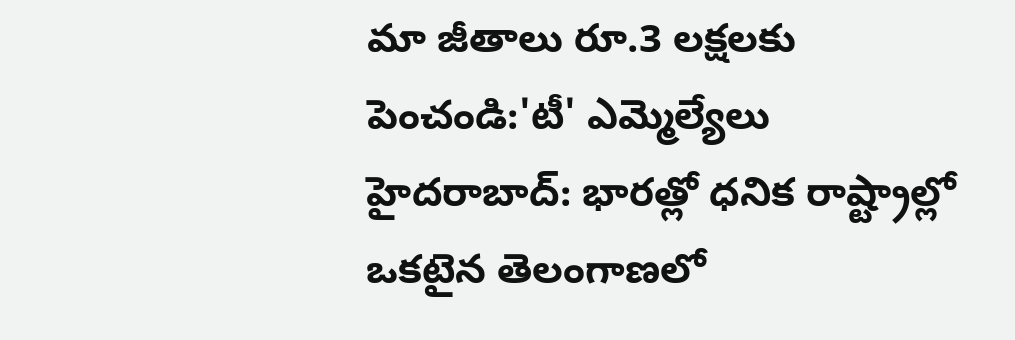మా జీతాలు రూ.3 లక్షలకు పెంచండి:'టీ' ఎమ్మెల్యేలు
హైదరాబాద్: భారత్లో ధనిక రాష్ట్రాల్లో ఒకటైన తెలంగాణలో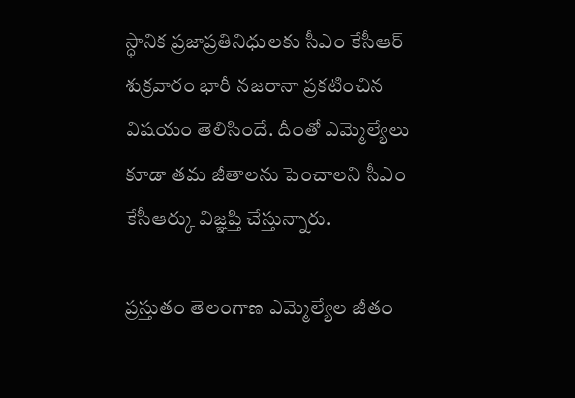స్ధానిక ప్రజాప్రతినిధులకు సీఎం కేసీఆర్ శుక్రవారం భారీ నజరానా ప్రకటించిన విషయం తెలిసిందే. దీంతో ఎమ్మెల్యేలు కూడా తమ జీతాలను పెంచాలని సీఎం కేసీఆర్కు విజ్ఞప్తి చేస్తున్నారు.

ప్రస్తుతం తెలంగాణ ఎమ్మెల్యేల జీతం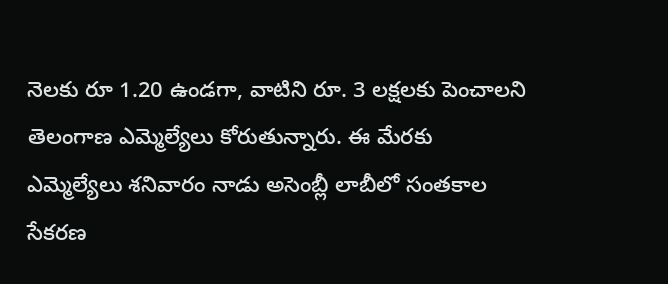నెలకు రూ 1.20 ఉండగా, వాటిని రూ. 3 లక్షలకు పెంచాలని తెలంగాణ ఎమ్మెల్యేలు కోరుతున్నారు. ఈ మేరకు ఎమ్మెల్యేలు శనివారం నాడు అసెంబ్లీ లాబీలో సంతకాల సేకరణ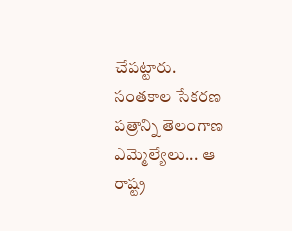చేపట్టారు.
సంతకాల సేకరణ పత్రాన్ని తెలంగాణ ఎమ్మెల్యేలు... ఆ రాష్ట్ర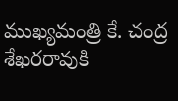ముఖ్యమంత్రి కే. చంద్ర శేఖరరావుకి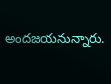అందజయనున్నారు.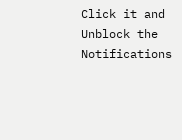Click it and Unblock the Notifications